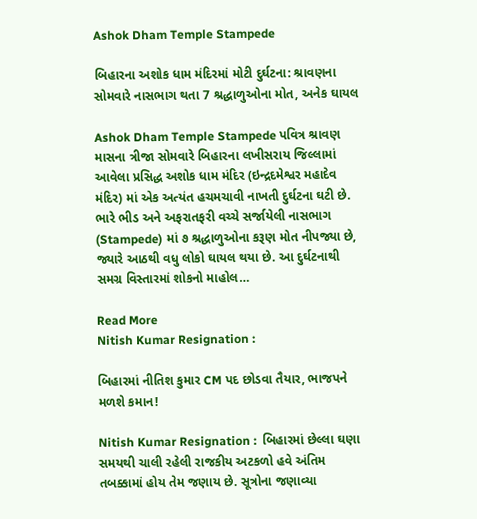Ashok Dham Temple Stampede

બિહારના અશોક ધામ મંદિરમાં મોટી દુર્ઘટના: શ્રાવણના સોમવારે નાસભાગ થતા 7 શ્રદ્ધાળુઓના મોત, અનેક ઘાયલ

Ashok Dham Temple Stampede પવિત્ર શ્રાવણ માસના ત્રીજા સોમવારે બિહારના લખીસરાય જિલ્લામાં આવેલા પ્રસિદ્ધ અશોક ધામ મંદિર (ઇન્દ્રદમેશ્વર મહાદેવ મંદિર) માં એક અત્યંત હચમચાવી નાખતી દુર્ઘટના ઘટી છે. ભારે ભીડ અને અફરાતફરી વચ્ચે સર્જાયેલી નાસભાગ (Stampede) માં ૭ શ્રદ્ધાળુઓના કરૂણ મોત નીપજ્યા છે, જ્યારે આઠથી વધુ લોકો ઘાયલ થયા છે. આ દુર્ઘટનાથી સમગ્ર વિસ્તારમાં શોકનો માહોલ…

Read More
Nitish Kumar Resignation :

બિહારમાં નીતિશ કુમાર CM પદ છોડવા તૈયાર, ભાજપને મળશે કમાન!

Nitish Kumar Resignation :  બિહારમાં છેલ્લા ઘણા સમયથી ચાલી રહેલી રાજકીય અટકળો હવે અંતિમ તબક્કામાં હોય તેમ જણાય છે. સૂત્રોના જણાવ્યા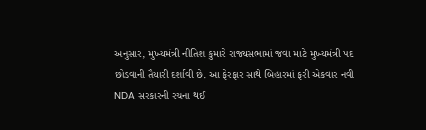અનુસાર, મુખ્યમંત્રી નીતિશ કુમારે રાજ્યસભામાં જવા માટે મુખ્યમંત્રી પદ છોડવાની તૈયારી દર્શાવી છે. આ ફેરફાર સાથે બિહારમાં ફરી એકવાર નવી NDA સરકારની રચના થઈ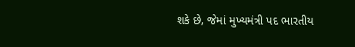શકે છે, જેમાં મુખ્યમંત્રી પદ ભારતીય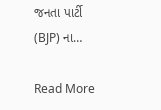જનતા પાર્ટી (BJP) ના…

Read More